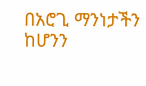በአሮጊ ማንነታችን ከሆንን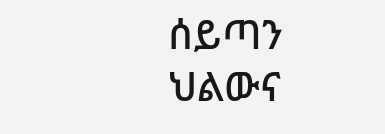ሰይጣን ህልውና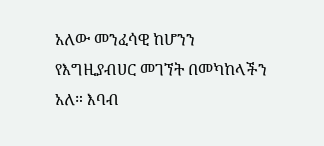አለው መንፈሳዊ ከሆንን የእግዚያብሀር መገኘት በመካከላችን አለ። እባብ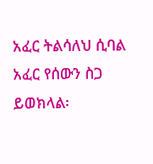አፈር ትልሳለህ ሲባል አፈር የሰውን ስጋ ይወክላል፡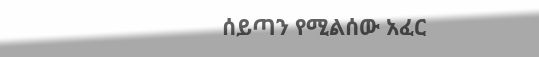ሰይጣን የሚልሰው አፈር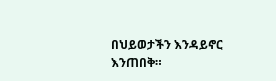በህይወታችን እንዳይኖር እንጠበቅ።